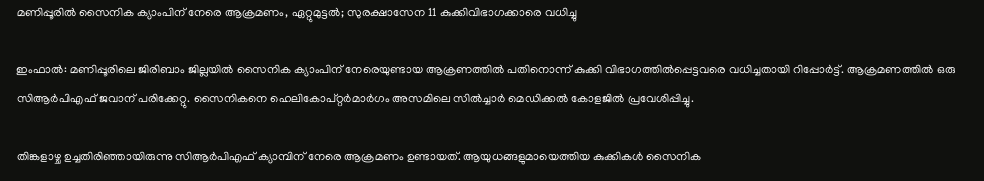മണിപ്പൂരില്‍ സൈനിക ക്യാംപിന് നേരെ ആക്രമണം, ഏറ്റുമുട്ടല്‍; സുരക്ഷാസേന 11 കുക്കിവിഭാഗക്കാരെ വധിച്ചു

ഇംഫാല്‍: മണിപ്പൂരിലെ ജിരിബാം ജില്ലയില്‍ സൈനിക ക്യാംപിന് നേരെയുണ്ടായ ആക്രണത്തില്‍ പതിനൊന്ന് കുക്കി വിഭാഗത്തില്‍പ്പെട്ടവരെ വധിച്ചതായി റിപ്പോര്‍ട്ട്. ആക്രമണത്തില്‍ ഒരു സിആര്‍പിഎഫ് ജവാന് പരിക്കേറ്റു. സൈനികനെ ഹെലികോപ്റ്റര്‍മാര്‍ഗം അസമിലെ സില്‍ച്ചാര്‍ മെഡിക്കല്‍ കോളജില്‍ പ്രവേശിപ്പിച്ചു.

തിങ്കളാഴ്ച ഉച്ചതിരിഞ്ഞായിരുന്നു സിആര്‍പിഎഫ് ക്യാമ്പിന് നേരെ ആക്രമണം ഉണ്ടായത്. ആയുധങ്ങളുമായെത്തിയ കുക്കികള്‍ സൈനിക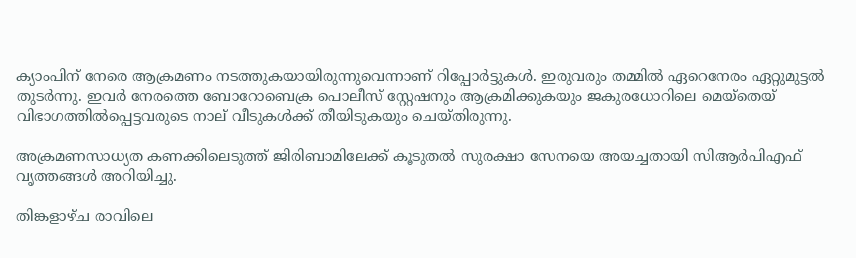ക്യാംപിന് നേരെ ആക്രമണം നടത്തുകയായിരുന്നുവെന്നാണ് റിപ്പോര്‍ട്ടുകള്‍. ഇരുവരും തമ്മില്‍ ഏറെനേരം ഏറ്റുമുട്ടല്‍ തുടര്‍ന്നു. ഇവര്‍ നേരത്തെ ബോറോബെക്ര പൊലീസ് സ്റ്റേഷനും ആക്രമിക്കുകയും ജകുരധോറിലെ മെയ്‌തെയ് വിഭാഗത്തില്‍പ്പെട്ടവരുടെ നാല് വീടുകള്‍ക്ക് തീയിടുകയും ചെയ്തിരുന്നു.

അക്രമണസാധ്യത കണക്കിലെടുത്ത് ജിരിബാമിലേക്ക് കൂടുതല്‍ സുരക്ഷാ സേനയെ അയച്ചതായി സിആര്‍പിഎഫ് വൃത്തങ്ങള്‍ അറിയിച്ചു.

തിങ്കളാഴ്ച രാവിലെ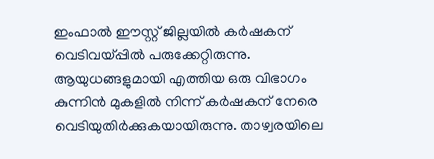ഇംഫാല്‍ ഈസ്റ്റ് ജില്ലയില്‍ കര്‍ഷകന് വെടിവയ്പ്പില്‍ പരുക്കേറ്റിരുന്നു. ആയുധങ്ങളുമായി എത്തിയ ഒരു വിഭാഗം കുന്നിന്‍ മുകളില്‍ നിന്ന് കര്‍ഷകന് നേരെ വെടിയുതിര്‍ക്കുകയായിരുന്നു. താഴ്വരയിലെ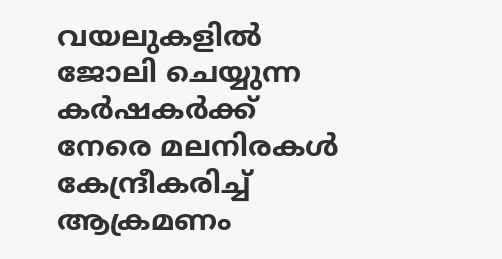വയലുകളില്‍ ജോലി ചെയ്യുന്ന കര്‍ഷകര്‍ക്ക് നേരെ മലനിരകള്‍ കേന്ദ്രീകരിച്ച് ആക്രമണം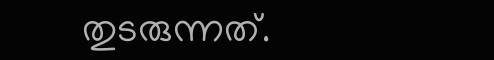തുടരുന്നത്.